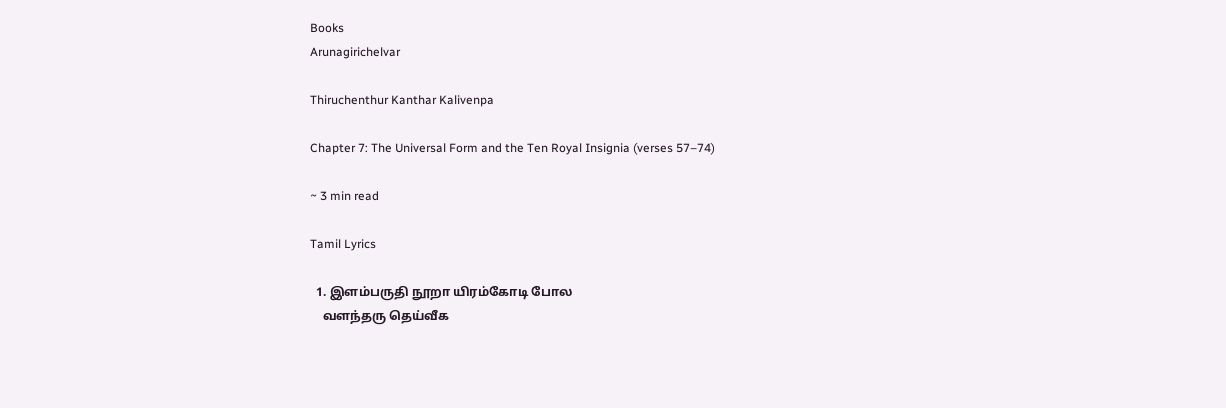Books
Arunagirichelvar

Thiruchenthur Kanthar Kalivenpa

Chapter 7: The Universal Form and the Ten Royal Insignia (verses 57–74)

~ 3 min read

Tamil Lyrics

  1. இளம்பருதி நூறா யிரம்கோடி போல
    வளந்தரு தெய்வீக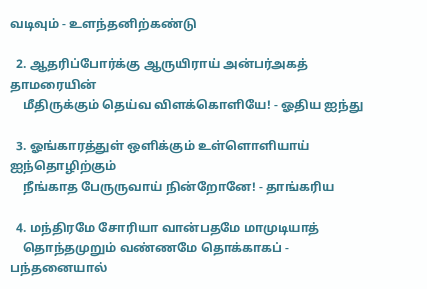வடிவும் - உளந்தனிற்கண்டு

  2. ஆதரிப்போர்க்கு ஆருயிராய் அன்பர்அகத் தாமரையின்
    மீதிருக்கும் தெய்வ விளக்கொளியே! - ஓதிய ஐந்து

  3. ஓங்காரத்துள் ஒளிக்கும் உள்ளொளியாய் ஐந்தொழிற்கும்
    நீங்காத பேருருவாய் நின்றோனே! - தாங்கரிய

  4. மந்திரமே சோரியா வான்பதமே மாமுடியாத்
    தொந்தமுறும் வண்ணமே தொக்காகப் - பந்தனையால்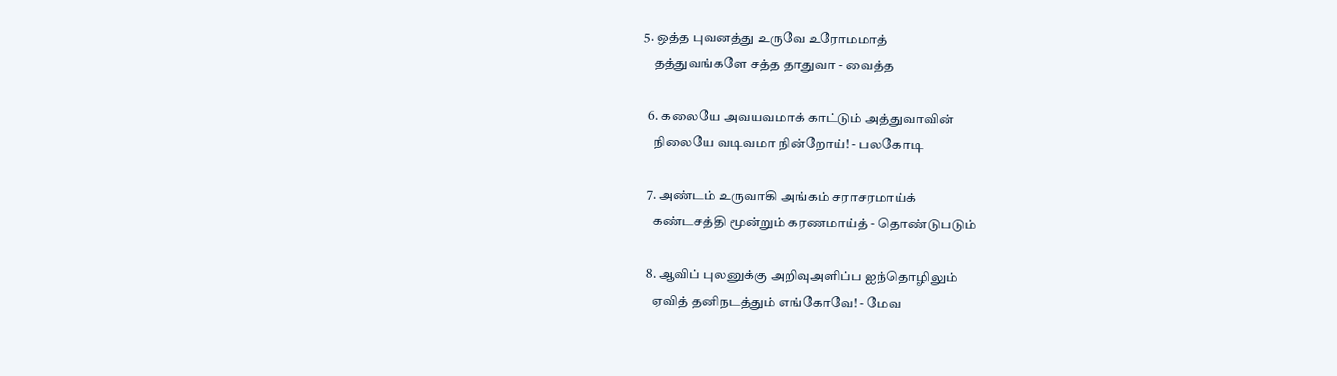5. ஒத்த புவனத்து உருவே உரோமமாத்
    தத்துவங்களே சத்த தாதுவா - வைத்த

  6. கலையே அவயவமாக் காட்டும் அத்துவாவின்
    நிலையே வடிவமா நின்றோய்! - பலகோடி

  7. அண்டம் உருவாகி அங்கம் சராசரமாய்க்
    கண்டசத்தி மூன்றும் கரணமாய்த் - தொண்டுபடும்

  8. ஆவிப் புலனுக்கு அறிவுஅளிப்ப ஐந்தொழிலும்
    ஏவித் தனிநடத்தும் எங்கோவே! - மேவ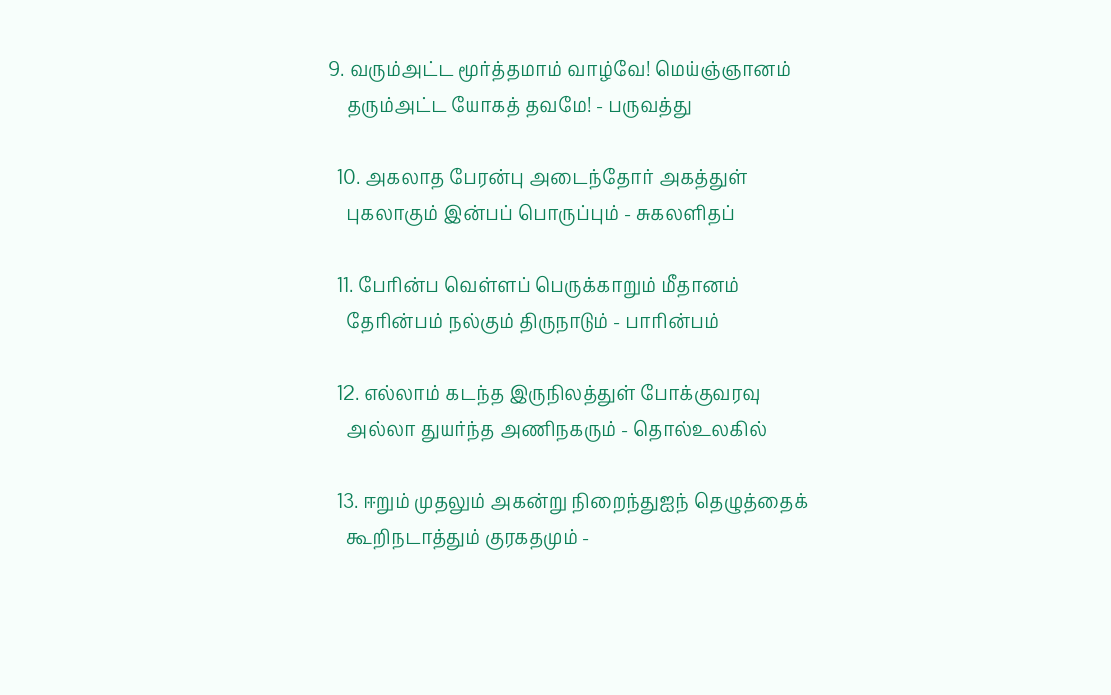9. வரும்அட்ட மூர்த்தமாம் வாழ்வே! மெய்ஞ்ஞானம்
    தரும்அட்ட யோகத் தவமே! - பருவத்து

  10. அகலாத பேரன்பு அடைந்தோர் அகத்துள்
    புகலாகும் இன்பப் பொருப்பும் - சுகலளிதப்

  11. பேரின்ப வெள்ளப் பெருக்காறும் மீதானம்
    தேரின்பம் நல்கும் திருநாடும் - பாரின்பம்

  12. எல்லாம் கடந்த இருநிலத்துள் போக்குவரவு
    அல்லா துயர்ந்த அணிநகரும் - தொல்உலகில்

  13. ஈறும் முதலும் அகன்று நிறைந்துஐந் தெழுத்தைக்
    கூறிநடாத்தும் குரகதமும் -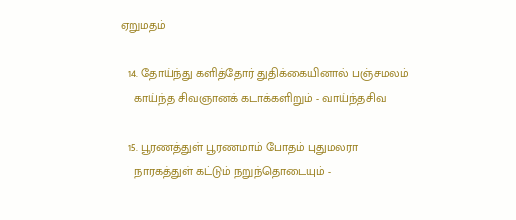ஏறுமதம்

  14. தோய்ந்து களித்தோர் துதிக்கையினால் பஞ்சமலம்
    காய்ந்த சிவஞானக் கடாக்களிறும் - வாய்ந்தசிவ

  15. பூரணத்துள் பூரணமாம் போதம் புதுமலரா
    நாரகத்துள் கட்டும் நறுந்தொடையும் -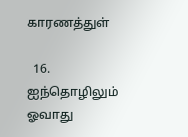காரணத்துள்

  16. ஐந்தொழிலும் ஓவாது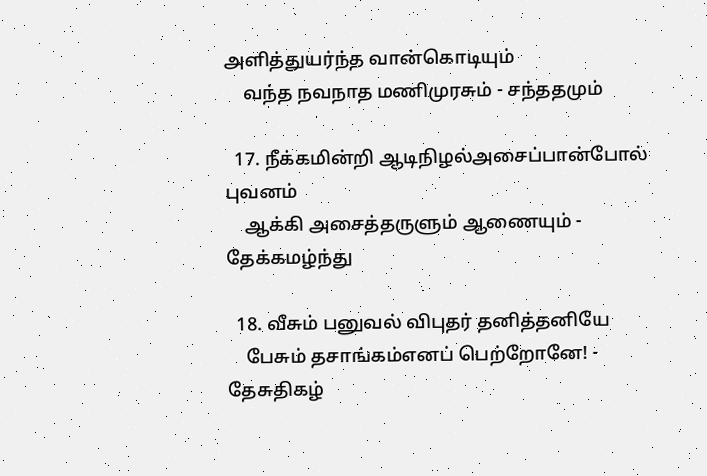அளித்துயர்ந்த வான்கொடியும்
    வந்த நவநாத மணிமுரசும் - சந்ததமும்

  17. நீக்கமின்றி ஆடிநிழல்அசைப்பான்போல் புவனம்
    ஆக்கி அசைத்தருளும் ஆணையும் - தேக்கமழ்ந்து

  18. வீசும் பனுவல் விபுதர் தனித்தனியே
    பேசும் தசாங்கம்எனப் பெற்றோனே! - தேசுதிகழ்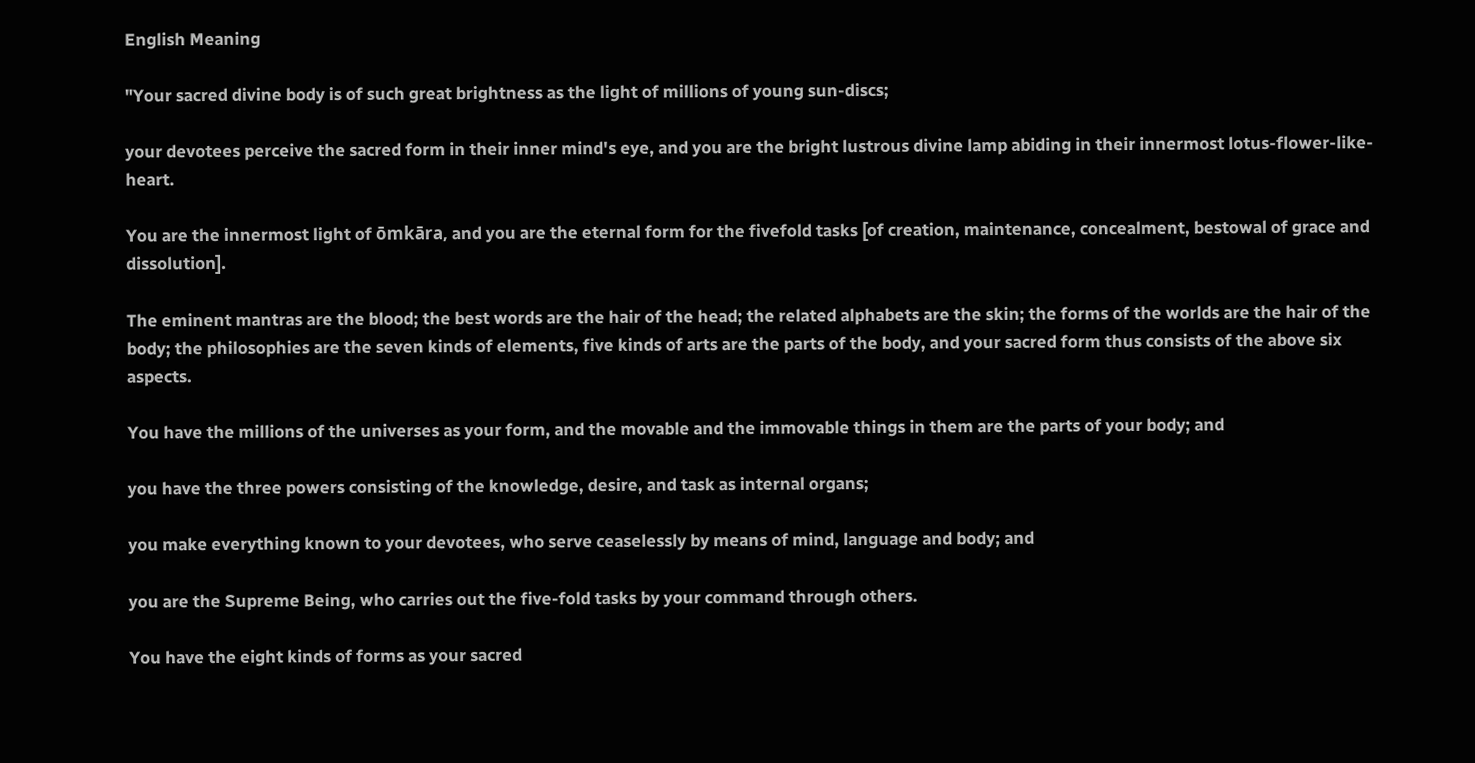English Meaning

"Your sacred divine body is of such great brightness as the light of millions of young sun-discs;

your devotees perceive the sacred form in their inner mind's eye, and you are the bright lustrous divine lamp abiding in their innermost lotus-flower-like-heart.

You are the innermost light of ōmkāra, and you are the eternal form for the fivefold tasks [of creation, maintenance, concealment, bestowal of grace and dissolution].

The eminent mantras are the blood; the best words are the hair of the head; the related alphabets are the skin; the forms of the worlds are the hair of the body; the philosophies are the seven kinds of elements, five kinds of arts are the parts of the body, and your sacred form thus consists of the above six aspects.

You have the millions of the universes as your form, and the movable and the immovable things in them are the parts of your body; and

you have the three powers consisting of the knowledge, desire, and task as internal organs;

you make everything known to your devotees, who serve ceaselessly by means of mind, language and body; and

you are the Supreme Being, who carries out the five-fold tasks by your command through others.

You have the eight kinds of forms as your sacred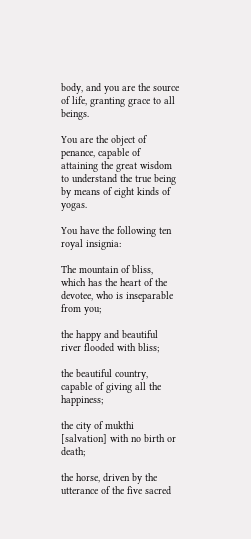body, and you are the source of life, granting grace to all beings.

You are the object of penance, capable of attaining the great wisdom to understand the true being by means of eight kinds of yogas.

You have the following ten royal insignia:

The mountain of bliss, which has the heart of the devotee, who is inseparable from you;

the happy and beautiful river flooded with bliss;

the beautiful country, capable of giving all the happiness;

the city of mukthi [salvation] with no birth or death;

the horse, driven by the utterance of the five sacred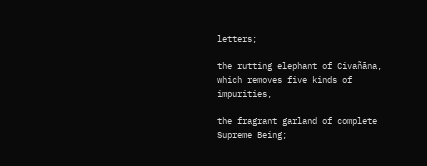letters;

the rutting elephant of Civañāna, which removes five kinds of impurities,

the fragrant garland of complete Supreme Being;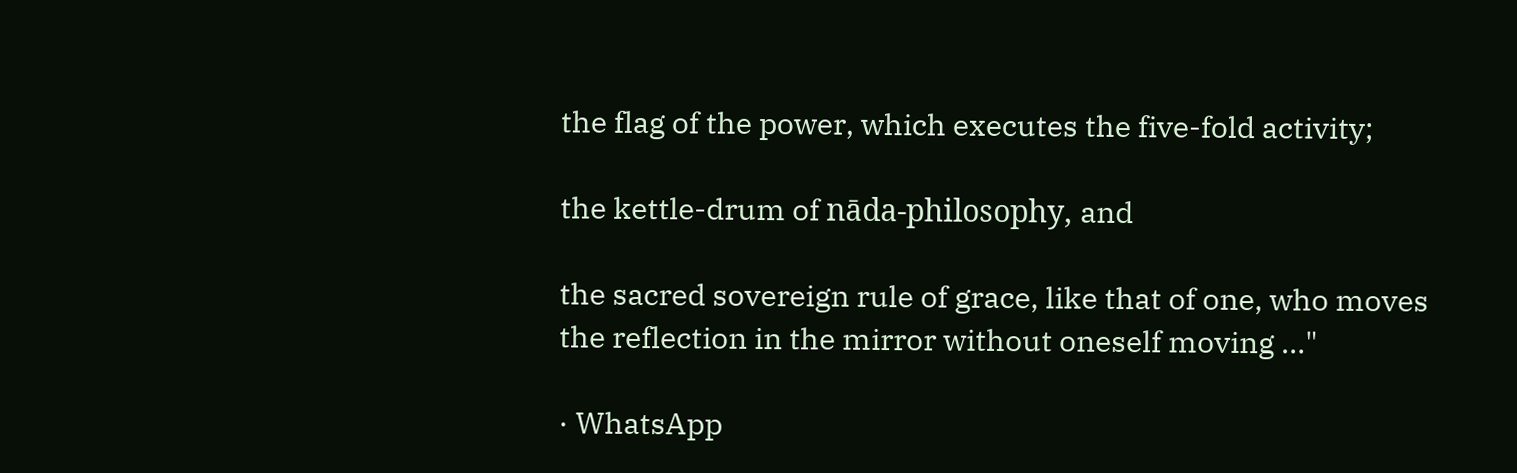the flag of the power, which executes the five-fold activity;

the kettle-drum of nāda-philosophy, and

the sacred sovereign rule of grace, like that of one, who moves the reflection in the mirror without oneself moving …"

· WhatsApp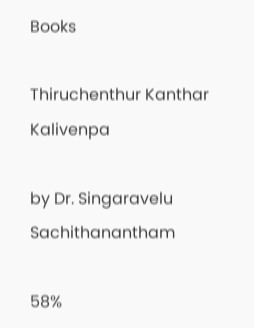Books

Thiruchenthur Kanthar Kalivenpa

by Dr. Singaravelu Sachithanantham

58%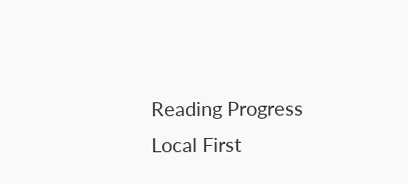Reading Progress
Local First